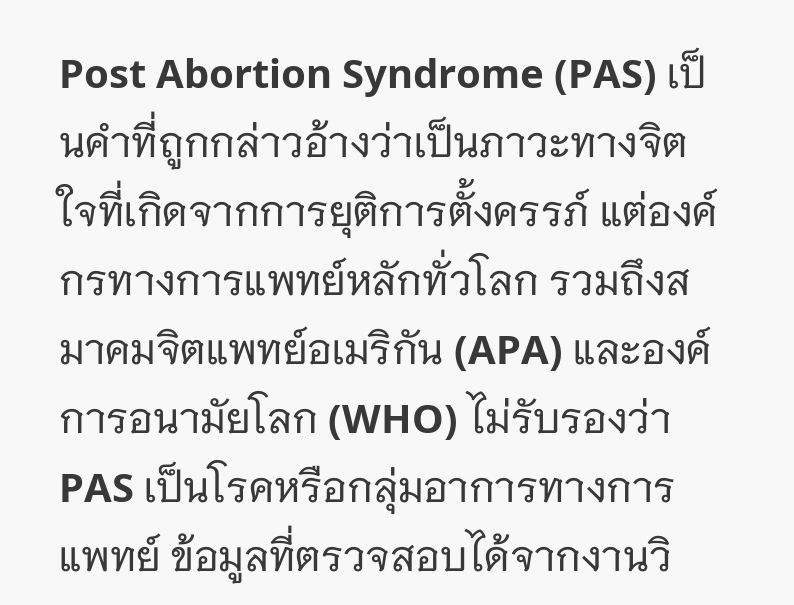Post Abortion Syndrome (PAS) เป็นคำที่ถูกกล่าวอ้างว่าเป็นภาวะทางจิตใจที่เกิดจากการยุติการตั้งครรภ์ แต่องค์กรทางการแพทย์หลักทั่วโลก รวมถึงสมาคมจิตแพทย์อเมริกัน (APA) และองค์การอนามัยโลก (WHO) ไม่รับรองว่า PAS เป็นโรคหรือกลุ่มอาการทางการแพทย์ ข้อมูลที่ตรวจสอบได้จากงานวิ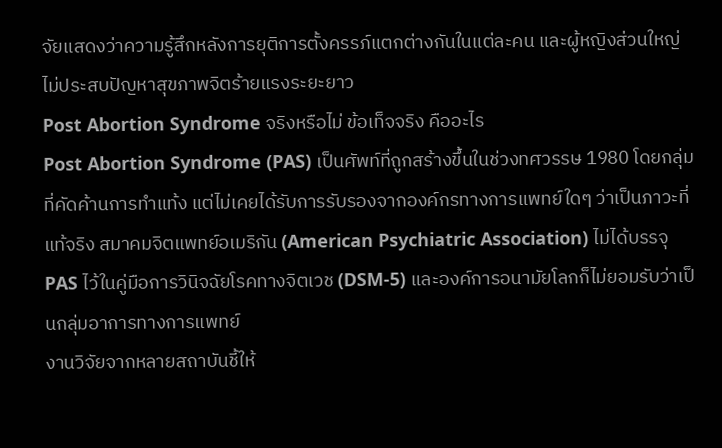จัยแสดงว่าความรู้สึกหลังการยุติการตั้งครรภ์แตกต่างกันในแต่ละคน และผู้หญิงส่วนใหญ่ไม่ประสบปัญหาสุขภาพจิตร้ายแรงระยะยาว
Post Abortion Syndrome จริงหรือไม่ ข้อเท็จจริง คืออะไร
Post Abortion Syndrome (PAS) เป็นศัพท์ที่ถูกสร้างขึ้นในช่วงทศวรรษ 1980 โดยกลุ่มที่คัดค้านการทำแท้ง แต่ไม่เคยได้รับการรับรองจากองค์กรทางการแพทย์ใดๆ ว่าเป็นภาวะที่แท้จริง สมาคมจิตแพทย์อเมริกัน (American Psychiatric Association) ไม่ได้บรรจุ PAS ไว้ในคู่มือการวินิจฉัยโรคทางจิตเวช (DSM-5) และองค์การอนามัยโลกก็ไม่ยอมรับว่าเป็นกลุ่มอาการทางการแพทย์
งานวิจัยจากหลายสถาบันชี้ให้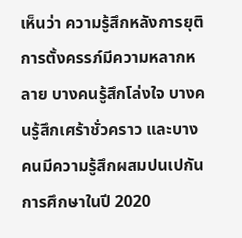เห็นว่า ความรู้สึกหลังการยุติการตั้งครรภ์มีความหลากหลาย บางคนรู้สึกโล่งใจ บางคนรู้สึกเศร้าชั่วคราว และบางคนมีความรู้สึกผสมปนเปกัน การศึกษาในปี 2020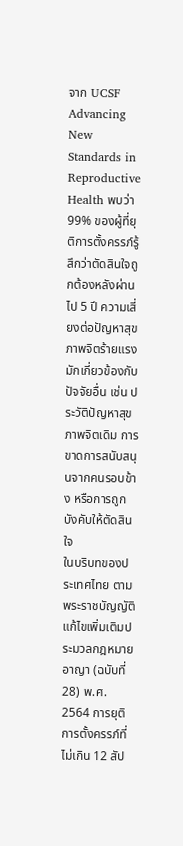จาก UCSF Advancing New Standards in Reproductive Health พบว่า 99% ของผู้ที่ยุติการตั้งครรภ์รู้สึกว่าตัดสินใจถูกต้องหลังผ่านไป 5 ปี ความเสี่ยงต่อปัญหาสุขภาพจิตร้ายแรงมักเกี่ยวข้องกับปัจจัยอื่น เช่น ประวัติปัญหาสุขภาพจิตเดิม การขาดการสนับสนุนจากคนรอบข้าง หรือการถูกบังคับให้ตัดสินใจ
ในบริบทของประเทศไทย ตามพระราชบัญญัติแก้ไขเพิ่มเติมประมวลกฎหมายอาญา (ฉบับที่ 28) พ.ศ. 2564 การยุติการตั้งครรภ์ที่ไม่เกิน 12 สัป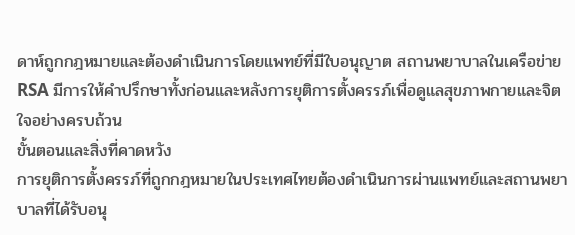ดาห์ถูกกฎหมายและต้องดำเนินการโดยแพทย์ที่มีใบอนุญาต สถานพยาบาลในเครือข่าย RSA มีการให้คำปรึกษาทั้งก่อนและหลังการยุติการตั้งครรภ์เพื่อดูแลสุขภาพกายและจิตใจอย่างครบถ้วน
ขั้นตอนและสิ่งที่คาดหวัง
การยุติการตั้งครรภ์ที่ถูกกฎหมายในประเทศไทยต้องดำเนินการผ่านแพทย์และสถานพยาบาลที่ได้รับอนุ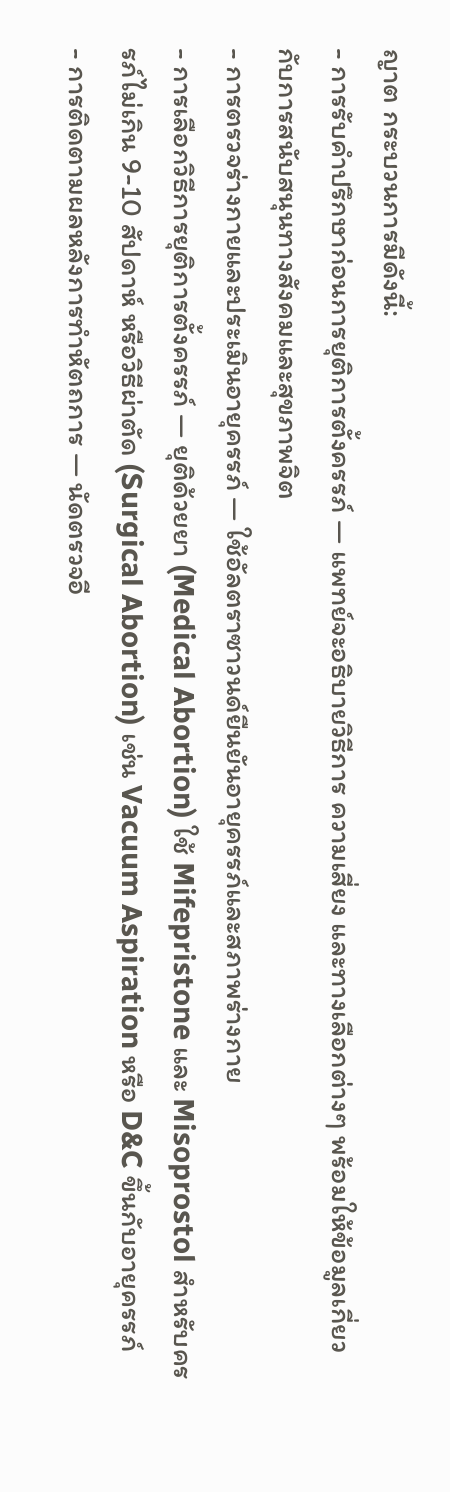ญาต กระบวนการมีดังนี้:
- การรับคำปรึกษาก่อนการยุติการตั้งครรภ์ — แพทย์จะอธิบายวิธีการ ความเสี่ยง และทางเลือกต่างๆ พร้อมให้ข้อมูลเกี่ยวกับการสนับสนุนทางสังคมและสุขภาพจิต
- การตรวจร่างกายและประเมินอายุครรภ์ — ใช้อัลตราซาวนด์ยืนยันอายุครรภ์และสภาพร่างกาย
- การเลือกวิธีการยุติการตั้งครรภ์ — ยุติด้วยยา (Medical Abortion) ใช้ Mifepristone และ Misoprostol สำหรับครรภ์ไม่เกิน 9-10 สัปดาห์ หรือวิธีผ่าตัด (Surgical Abortion) เช่น Vacuum Aspiration หรือ D&C ขึ้นกับอายุครรภ์
- การติดตามผลหลังการทำหัตถการ — นัดตรวจอี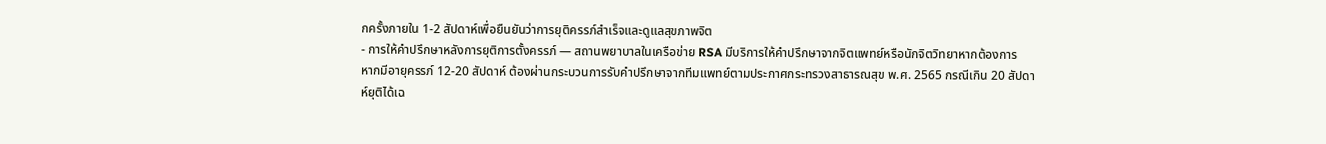กครั้งภายใน 1-2 สัปดาห์เพื่อยืนยันว่าการยุติครรภ์สำเร็จและดูแลสุขภาพจิต
- การให้คำปรึกษาหลังการยุติการตั้งครรภ์ — สถานพยาบาลในเครือข่าย RSA มีบริการให้คำปรึกษาจากจิตแพทย์หรือนักจิตวิทยาหากต้องการ
หากมีอายุครรภ์ 12-20 สัปดาห์ ต้องผ่านกระบวนการรับคำปรึกษาจากทีมแพทย์ตามประกาศกระทรวงสาธารณสุข พ.ศ. 2565 กรณีเกิน 20 สัปดาห์ยุติได้เฉ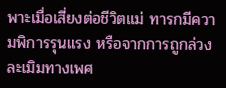พาะเมื่อเสี่ยงต่อชีวิตแม่ ทารกมีความพิการรุนแรง หรือจากการถูกล่วงละเมิมทางเพศ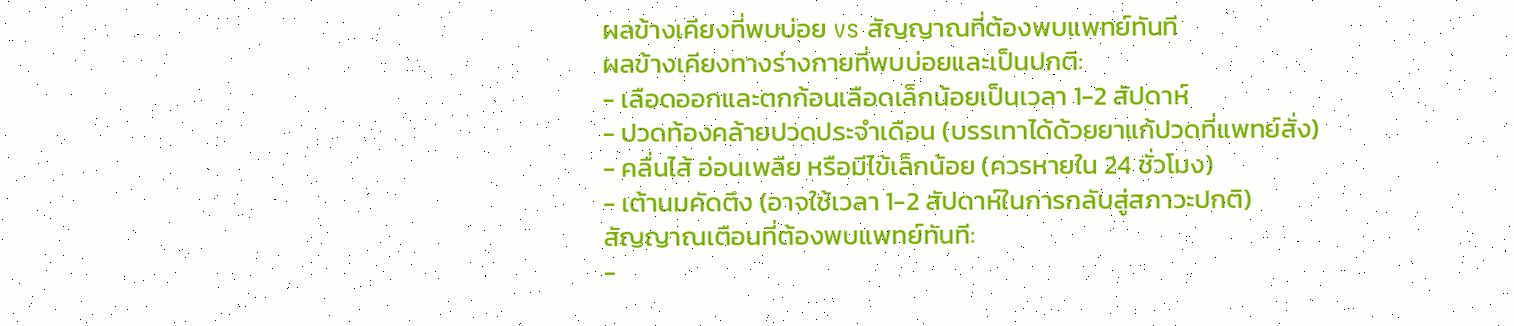ผลข้างเคียงที่พบบ่อย vs สัญญาณที่ต้องพบแพทย์ทันที
ผลข้างเคียงทางร่างกายที่พบบ่อยและเป็นปกติ:
- เลือดออกและตกก้อนเลือดเล็กน้อยเป็นเวลา 1-2 สัปดาห์
- ปวดท้องคล้ายปวดประจำเดือน (บรรเทาได้ด้วยยาแก้ปวดที่แพทย์สั่ง)
- คลื่นไส้ อ่อนเพลีย หรือมีไข้เล็กน้อย (ควรหายใน 24 ชั่วโมง)
- เต้านมคัดตึง (อาจใช้เวลา 1-2 สัปดาห์ในการกลับสู่สภาวะปกติ)
สัญญาณเตือนที่ต้องพบแพทย์ทันที:
-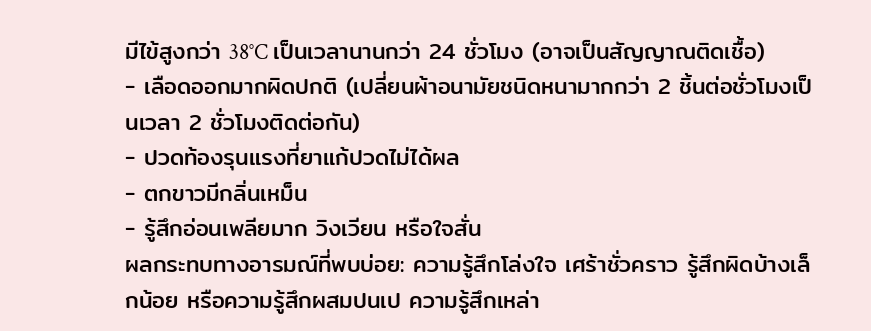มีไข้สูงกว่า 38°C เป็นเวลานานกว่า 24 ชั่วโมง (อาจเป็นสัญญาณติดเชื้อ)
- เลือดออกมากผิดปกติ (เปลี่ยนผ้าอนามัยชนิดหนามากกว่า 2 ชิ้นต่อชั่วโมงเป็นเวลา 2 ชั่วโมงติดต่อกัน)
- ปวดท้องรุนแรงที่ยาแก้ปวดไม่ได้ผล
- ตกขาวมีกลิ่นเหม็น
- รู้สึกอ่อนเพลียมาก วิงเวียน หรือใจสั่น
ผลกระทบทางอารมณ์ที่พบบ่อย: ความรู้สึกโล่งใจ เศร้าชั่วคราว รู้สึกผิดบ้างเล็กน้อย หรือความรู้สึกผสมปนเป ความรู้สึกเหล่า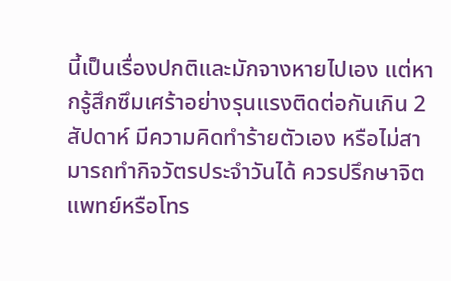นี้เป็นเรื่องปกติและมักจางหายไปเอง แต่หากรู้สึกซึมเศร้าอย่างรุนแรงติดต่อกันเกิน 2 สัปดาห์ มีความคิดทำร้ายตัวเอง หรือไม่สามารถทำกิจวัตรประจำวันได้ ควรปรึกษาจิตแพทย์หรือโทร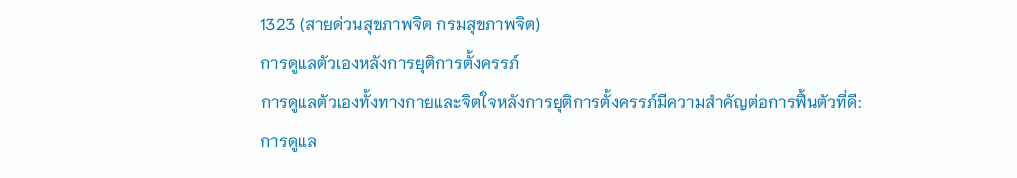1323 (สายด่วนสุขภาพจิต กรมสุขภาพจิต)
การดูแลตัวเองหลังการยุติการตั้งครรภ์
การดูแลตัวเองทั้งทางกายและจิตใจหลังการยุติการตั้งครรภ์มีความสำคัญต่อการฟื้นตัวที่ดี:
การดูแล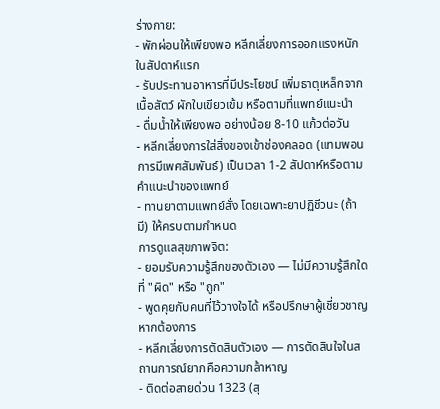ร่างกาย:
- พักผ่อนให้เพียงพอ หลีกเลี่ยงการออกแรงหนักในสัปดาห์แรก
- รับประทานอาหารที่มีประโยชน์ เพิ่มธาตุเหล็กจากเนื้อสัตว์ ผักใบเขียวเข้ม หรือตามที่แพทย์แนะนำ
- ดื่มน้ำให้เพียงพอ อย่างน้อย 8-10 แก้วต่อวัน
- หลีกเลี่ยงการใส่สิ่งของเข้าช่องคลอด (แทมพอน การมีเพศสัมพันธ์) เป็นเวลา 1-2 สัปดาห์หรือตามคำแนะนำของแพทย์
- ทานยาตามแพทย์สั่ง โดยเฉพาะยาปฏิชีวนะ (ถ้ามี) ให้ครบตามกำหนด
การดูแลสุขภาพจิต:
- ยอมรับความรู้สึกของตัวเอง — ไม่มีความรู้สึกใดที่ "ผิด" หรือ "ถูก"
- พูดคุยกับคนที่ไว้วางใจได้ หรือปรึกษาผู้เชี่ยวชาญหากต้องการ
- หลีกเลี่ยงการตัดสินตัวเอง — การตัดสินใจในสถานการณ์ยากคือความกล้าหาญ
- ติดต่อสายด่วน 1323 (สุ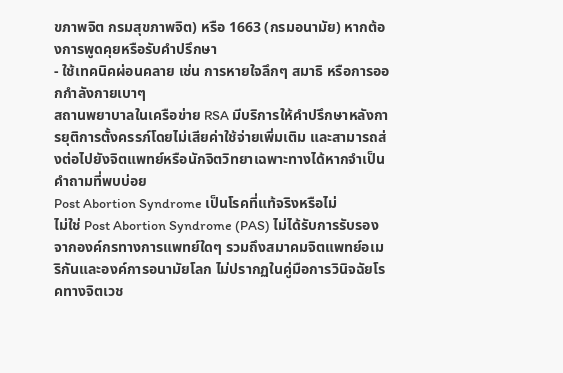ขภาพจิต กรมสุขภาพจิต) หรือ 1663 (กรมอนามัย) หากต้องการพูดคุยหรือรับคำปรึกษา
- ใช้เทคนิคผ่อนคลาย เช่น การหายใจลึกๆ สมาธิ หรือการออกกำลังกายเบาๆ
สถานพยาบาลในเครือข่าย RSA มีบริการให้คำปรึกษาหลังการยุติการตั้งครรภ์โดยไม่เสียค่าใช้จ่ายเพิ่มเติม และสามารถส่งต่อไปยังจิตแพทย์หรือนักจิตวิทยาเฉพาะทางได้หากจำเป็น
คำถามที่พบบ่อย
Post Abortion Syndrome เป็นโรคที่แท้จริงหรือไม่
ไม่ใช่ Post Abortion Syndrome (PAS) ไม่ได้รับการรับรองจากองค์กรทางการแพทย์ใดๆ รวมถึงสมาคมจิตแพทย์อเมริกันและองค์การอนามัยโลก ไม่ปรากฏในคู่มือการวินิจฉัยโรคทางจิตเวช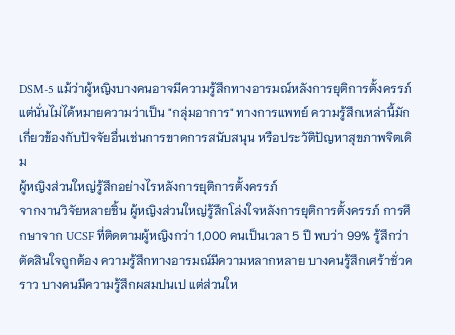DSM-5 แม้ว่าผู้หญิงบางคนอาจมีความรู้สึกทางอารมณ์หลังการยุติการตั้งครรภ์ แต่นั่นไม่ได้หมายความว่าเป็น "กลุ่มอาการ" ทางการแพทย์ ความรู้สึกเหล่านี้มักเกี่ยวข้องกับปัจจัยอื่นเช่นการขาดการสนับสนุน หรือประวัติปัญหาสุขภาพจิตเดิม
ผู้หญิงส่วนใหญ่รู้สึกอย่างไรหลังการยุติการตั้งครรภ์
จากงานวิจัยหลายชิ้น ผู้หญิงส่วนใหญ่รู้สึกโล่งใจหลังการยุติการตั้งครรภ์ การศึกษาจาก UCSF ที่ติดตามผู้หญิงกว่า 1,000 คนเป็นเวลา 5 ปี พบว่า 99% รู้สึกว่าตัดสินใจถูกต้อง ความรู้สึกทางอารมณ์มีความหลากหลาย บางคนรู้สึกเศร้าชั่วคราว บางคนมีความรู้สึกผสมปนเป แต่ส่วนให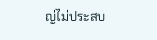ญ่ไม่ประสบ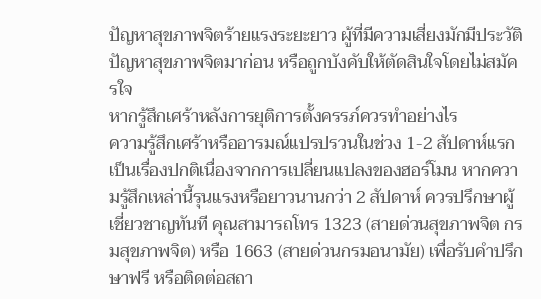ปัญหาสุขภาพจิตร้ายแรงระยะยาว ผู้ที่มีความเสี่ยงมักมีประวัติปัญหาสุขภาพจิตมาก่อน หรือถูกบังคับให้ตัดสินใจโดยไม่สมัครใจ
หากรู้สึกเศร้าหลังการยุติการตั้งครรภ์ควรทำอย่างไร
ความรู้สึกเศร้าหรืออารมณ์แปรปรวนในช่วง 1-2 สัปดาห์แรกเป็นเรื่องปกติเนื่องจากการเปลี่ยนแปลงของฮอร์โมน หากความรู้สึกเหล่านี้รุนแรงหรือยาวนานกว่า 2 สัปดาห์ ควรปรึกษาผู้เชี่ยวชาญทันที คุณสามารถโทร 1323 (สายด่วนสุขภาพจิต กรมสุขภาพจิต) หรือ 1663 (สายด่วนกรมอนามัย) เพื่อรับคำปรึกษาฟรี หรือติดต่อสถา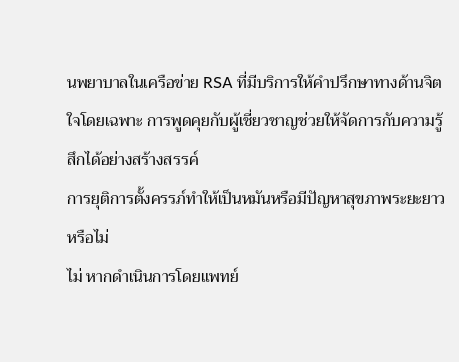นพยาบาลในเครือข่าย RSA ที่มีบริการให้คำปรึกษาทางด้านจิตใจโดยเฉพาะ การพูดคุยกับผู้เชี่ยวชาญช่วยให้จัดการกับความรู้สึกได้อย่างสร้างสรรค์
การยุติการตั้งครรภ์ทำให้เป็นหมันหรือมีปัญหาสุขภาพระยะยาวหรือไม่
ไม่ หากดำเนินการโดยแพทย์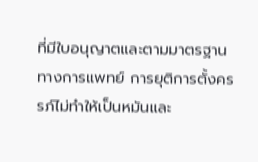ที่มีใบอนุญาตและตามมาตรฐานทางการแพทย์ การยุติการตั้งครรภ์ไม่ทำให้เป็นหมันและ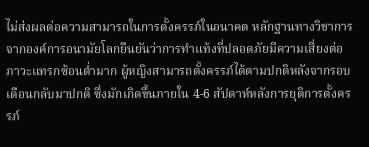ไม่ส่งผลต่อความสามารถในการตั้งครรภ์ในอนาคต หลักฐานทางวิชาการจากองค์การอนามัยโลกยืนยันว่าการทำแท้งที่ปลอดภัยมีความเสี่ยงต่อภาวะแทรกซ้อนต่ำมาก ผู้หญิงสามารถตั้งครรภ์ได้ตามปกติหลังจากรอบเดือนกลับมาปกติ ซึ่งมักเกิดขึ้นภายใน 4-6 สัปดาห์หลังการยุติการตั้งครรภ์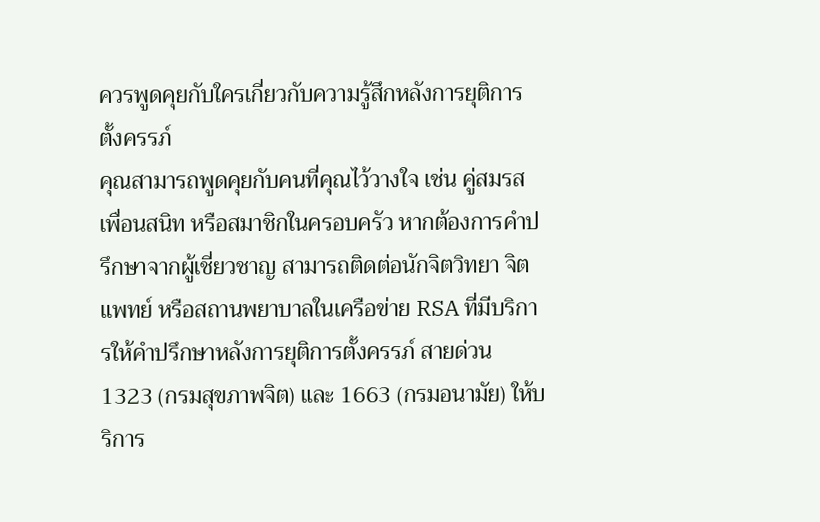ควรพูดคุยกับใครเกี่ยวกับความรู้สึกหลังการยุติการตั้งครรภ์
คุณสามารถพูดคุยกับคนที่คุณไว้วางใจ เช่น คู่สมรส เพื่อนสนิท หรือสมาชิกในครอบครัว หากต้องการคำปรึกษาจากผู้เชี่ยวชาญ สามารถติดต่อนักจิตวิทยา จิตแพทย์ หรือสถานพยาบาลในเครือข่าย RSA ที่มีบริการให้คำปรึกษาหลังการยุติการตั้งครรภ์ สายด่วน 1323 (กรมสุขภาพจิต) และ 1663 (กรมอนามัย) ให้บริการ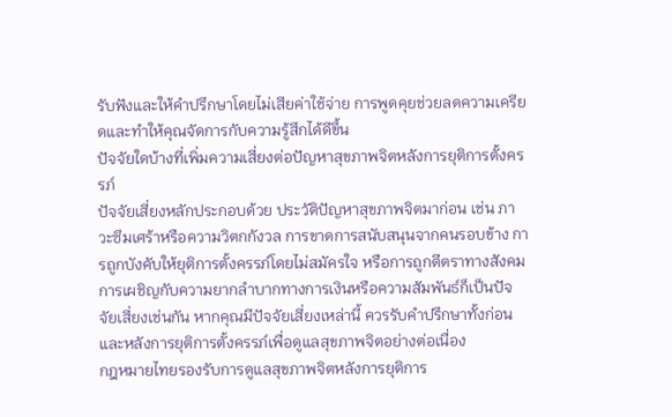รับฟังและให้คำปรึกษาโดยไม่เสียค่าใช้จ่าย การพูดคุยช่วยลดความเครียดและทำให้คุณจัดการกับความรู้สึกได้ดีขึ้น
ปัจจัยใดบ้างที่เพิ่มความเสี่ยงต่อปัญหาสุขภาพจิตหลังการยุติการตั้งครรภ์
ปัจจัยเสี่ยงหลักประกอบด้วย ประวัติปัญหาสุขภาพจิตมาก่อน เช่น ภาวะซึมเศร้าหรือความวิตกกังวล การขาดการสนับสนุนจากคนรอบข้าง การถูกบังคับให้ยุติการตั้งครรภ์โดยไม่สมัครใจ หรือการถูกตีตราทางสังคม การเผชิญกับความยากลำบากทางการเงินหรือความสัมพันธ์ก็เป็นปัจจัยเสี่ยงเช่นกัน หากคุณมีปัจจัยเสี่ยงเหล่านี้ ควรรับคำปรึกษาทั้งก่อนและหลังการยุติการตั้งครรภ์เพื่อดูแลสุขภาพจิตอย่างต่อเนื่อง
กฎหมายไทยรองรับการดูแลสุขภาพจิตหลังการยุติการ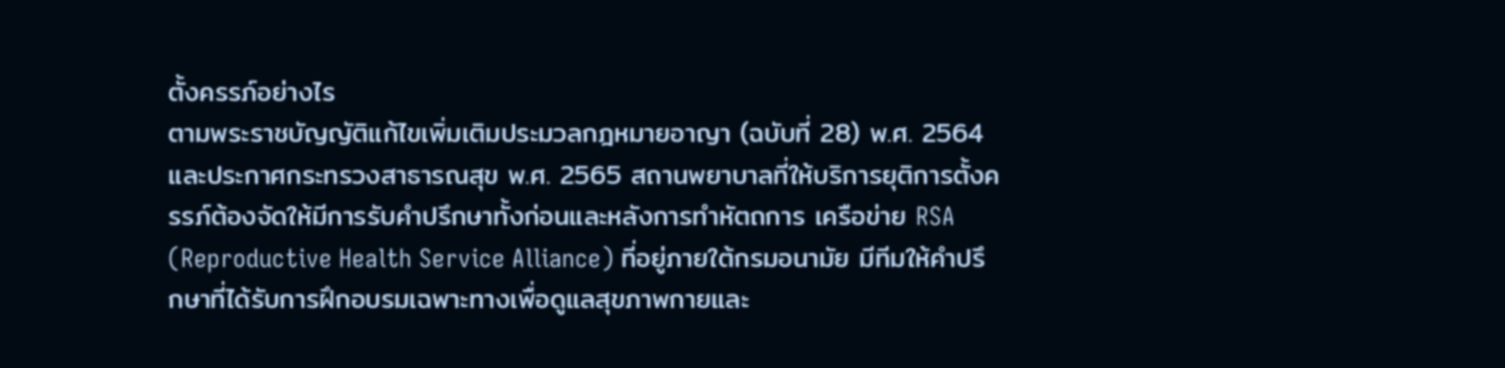ตั้งครรภ์อย่างไร
ตามพระราชบัญญัติแก้ไขเพิ่มเติมประมวลกฎหมายอาญา (ฉบับที่ 28) พ.ศ. 2564 และประกาศกระทรวงสาธารณสุข พ.ศ. 2565 สถานพยาบาลที่ให้บริการยุติการตั้งครรภ์ต้องจัดให้มีการรับคำปรึกษาทั้งก่อนและหลังการทำหัตถการ เครือข่าย RSA (Reproductive Health Service Alliance) ที่อยู่ภายใต้กรมอนามัย มีทีมให้คำปรึกษาที่ได้รับการฝึกอบรมเฉพาะทางเพื่อดูแลสุขภาพกายและ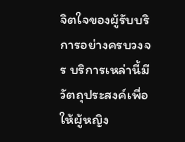จิตใจของผู้รับบริการอย่างครบวงจร บริการเหล่านี้มีวัตถุประสงค์เพื่อให้ผู้หญิง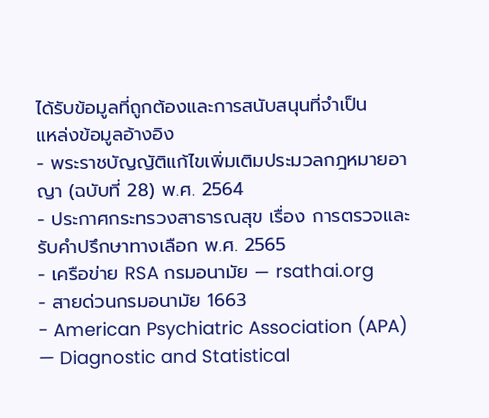ได้รับข้อมูลที่ถูกต้องและการสนับสนุนที่จำเป็น
แหล่งข้อมูลอ้างอิง
- พระราชบัญญัติแก้ไขเพิ่มเติมประมวลกฎหมายอาญา (ฉบับที่ 28) พ.ศ. 2564
- ประกาศกระทรวงสาธารณสุข เรื่อง การตรวจและรับคำปรึกษาทางเลือก พ.ศ. 2565
- เครือข่าย RSA กรมอนามัย — rsathai.org
- สายด่วนกรมอนามัย 1663
- American Psychiatric Association (APA) — Diagnostic and Statistical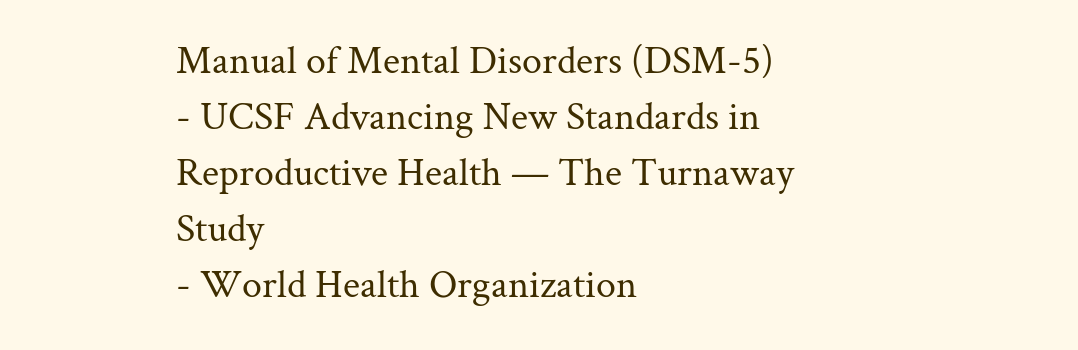Manual of Mental Disorders (DSM-5)
- UCSF Advancing New Standards in Reproductive Health — The Turnaway Study
- World Health Organization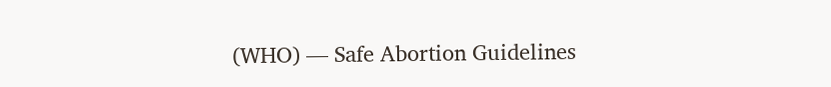(WHO) — Safe Abortion Guidelines